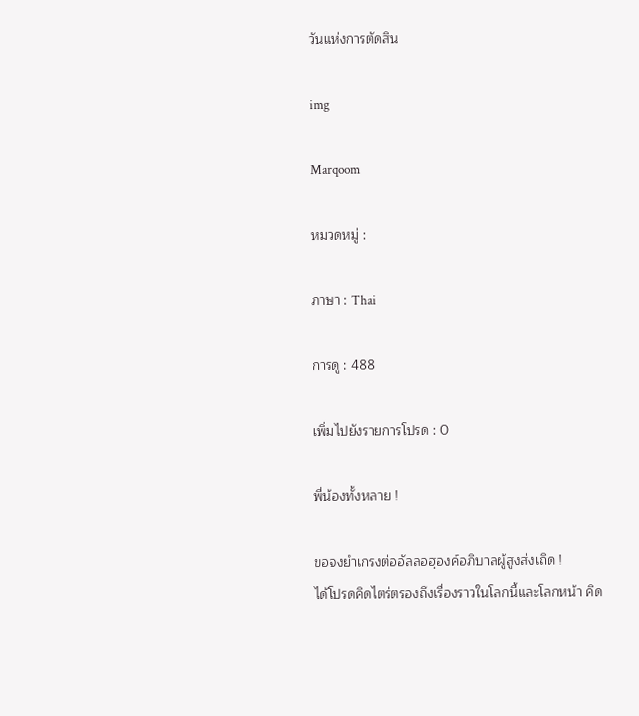วันแห่งการตัดสิน

img

Marqoom

หมวดหมู่ :

ภาษา : Thai

การดู : 488

เพิ่มไปยังรายการโปรด : 0

พี่น้องทั้งหลาย !

ขอจงยำเกรงต่ออัลลอฮฺองค์อภิบาลผู้สูงส่งเถิด !
ได้โปรดคิดไตร่ตรองถึงเรื่องราวในโลกนี้และโลกหน้า คิด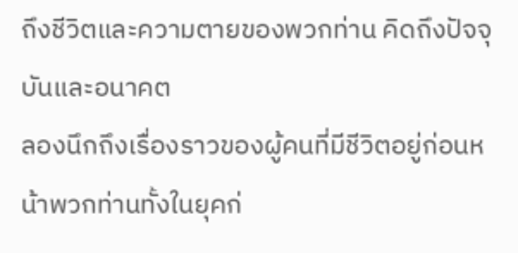ถึงชีวิตและความตายของพวกท่าน คิดถึงปัจจุบันและอนาคต
ลองนึกถึงเรื่องราวของผู้คนที่มีชีวิตอยู่ก่อนหน้าพวกท่านทั้งในยุคก่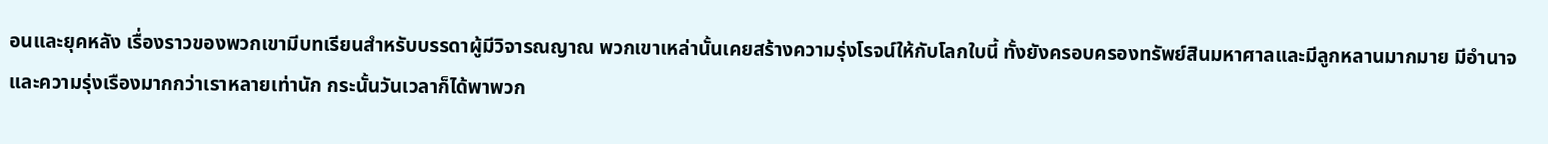อนและยุคหลัง เรื่องราวของพวกเขามีบทเรียนสำหรับบรรดาผู้มีวิจารณญาณ พวกเขาเหล่านั้นเคยสร้างความรุ่งโรจน์ให้กับโลกใบนี้ ทั้งยังครอบครองทรัพย์สินมหาศาลและมีลูกหลานมากมาย มีอำนาจและความรุ่งเรืองมากกว่าเราหลายเท่านัก กระนั้นวันเวลาก็ได้พาพวก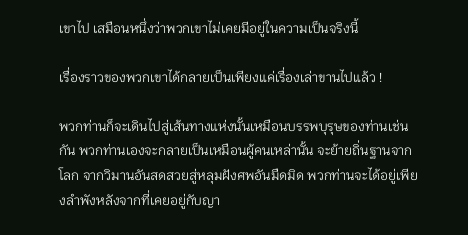เขาไป เสมือนหนึ่งว่าพวกเขาไม่เคยมีอยู่ในความเป็นจริงนี้

เรื่องราวของพวกเขาได้กลายเป็นเพียงแค่เรื่องเล่าขานไปแล้ว !

พวกท่านก็จะเดินไปสู่เส้นทางแห่งนั้นเหมือนบรรพบุรุษของท่านเช่นกัน พวกท่านเองจะกลายเป็นเหมือนผู้คนเหล่านั้น จะย้ายถิ่นฐานจากโลก จากวิมานอันสดสวยสู่หลุมฝังศพอันมืดมิด พวกท่านจะได้อยู่เพียงลำพังหลังจากที่เคยอยู่กับญา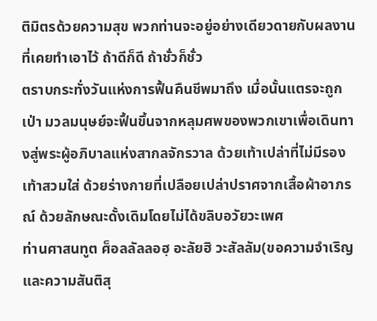ติมิตรด้วยความสุข พวกท่านจะอยู่อย่างเดียวดายกับผลงานที่เคยทำเอาไว้ ถ้าดีก็ดี ถ้าชั่วก็ชั่ว
ตราบกระทั่งวันแห่งการฟื้นคืนชีพมาถึง เมื่อนั้นแตรจะถูกเป่า มวลมนุษย์จะฟื้นขึ้นจากหลุมศพของพวกเขาเพื่อเดินทางสู่พระผู้อภิบาลแห่งสากลจักรวาล ด้วยเท้าเปล่าที่ไม่มีรองเท้าสวมใส่ ด้วยร่างกายที่เปลือยเปล่าปราศจากเสื้อผ้าอาภรณ์ ด้วยลักษณะดั้งเดิมโดยไม่ได้ขลิบอวัยวะเพศ
ท่านศาสนทูต ศ็อลลัลลอฮฺ อะลัยฮิ วะสัลลัม(ขอความจำเริญและความสันติสุ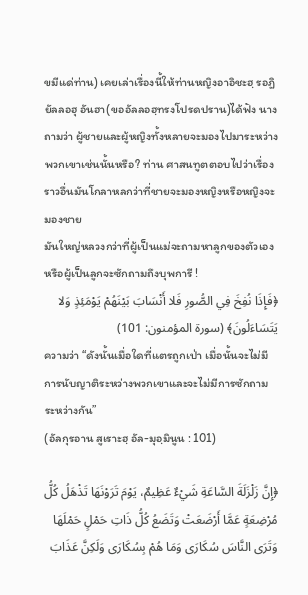ขมีแด่ท่าน) เคยเล่าเรื่องนี้ให้ท่านหญิงอาอิชะฮฺ รอฎิยัลลอฮุ อันฮา(ขออัลลอฮฺทรงโปรดปราน)ได้ฟัง นางถามว่า ผู้ชายและผู้หญิงทั้งหลายจะมองไปมาระหว่างพวกเขาเช่นนั้นหรือ? ท่าน ศาสนทูตตอบไปว่าเรื่องราวอื่นมันโกลาหลกว่าที่ชายจะมองหญิงหรือหญิงจะมองชาย
มันใหญ่หลวงกว่าที่ผู้เป็นแม่จะถามหาลูกของตัวเองหรือผู้เป็นลูกจะซักถามถึงบุพการี !
﴿فَإِذَا نُفِخَ فِي الصُّورِ فَلا أَنْسَابَ بَيْنَهُمْ يَوْمَئِذٍ وَلا يَتَسَاءَلُونَ﴾ (سورة المؤمنون: 101)
ความว่า “ดังนั้นเมื่อใดที่แตรถูกเป่า เมื่อนั้นจะไม่มีการนับญาติระหว่างพวกเขาและจะไม่มีการซักถามระหว่างกัน”
(อัลกุรอาน สูเราะฮฺ อัล-มุอฺมินูน : 101)

﴿إِنَّ زَلْزَلَةَ السَّاعَةِ شَيْءٌ عَظِيمٌ، يَوْمَ تَرَوْنَهَا تَذْهَلُ كُلُّ مُرْضِعَةٍ عَمَّا أَرْضَعَتْ وَتَضَعُ كُلُّ ذَاتِ حَمْلٍ حَمْلَهَا وَتَرَى النَّاسَ سُكَارَى وَمَا هُمْ بِسُكَارَى وَلَكِنَّ عَذَابَ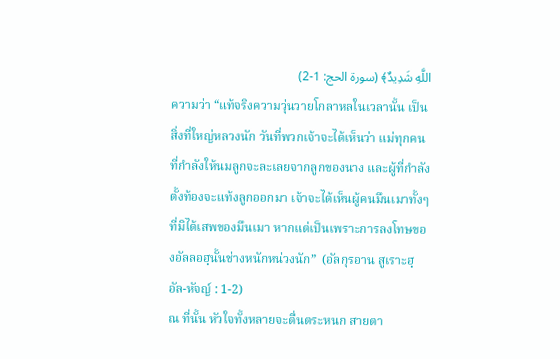اللَّهِ شَدِيدٌ﴾ (سورة الحج: 1-2)
ความว่า “แท้จริงความวุ่นวายโกลาหลในเวลานั้น เป็นสิ่งที่ใหญ่หลวงนัก วันที่พวกเจ้าจะได้เห็นว่า แม่ทุกคนที่กำลังให้นมลูกจะละเลยจากลูกของนาง และผู้ที่กำลังตั้งท้องจะแท้งลูกออกมา เจ้าจะได้เห็นผู้คนมึนเมาทั้งๆ ที่มิได้เสพของมึนเมา หากแต่เป็นเพราะการลงโทษของอัลลอฮฺนั้นช่างหนักหน่วงนัก”  (อัลกุรอาน สูเราะฮฺ อัล-หัจญ์ : 1-2)
ณ ที่นั้น หัวใจทั้งหลายจะตื่นตระหนก สายตา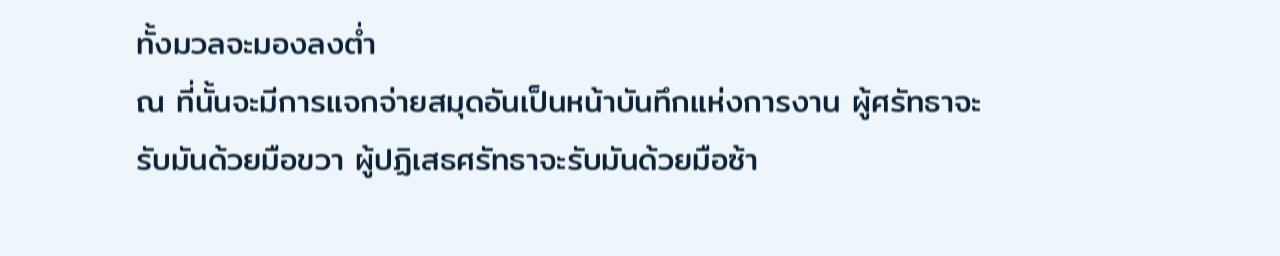ทั้งมวลจะมองลงต่ำ
ณ ที่นั้นจะมีการแจกจ่ายสมุดอันเป็นหน้าบันทึกแห่งการงาน ผู้ศรัทธาจะรับมันด้วยมือขวา ผู้ปฏิเสธศรัทธาจะรับมันด้วยมือซ้า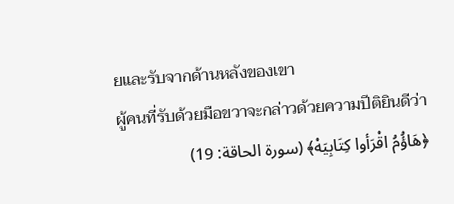ยและรับจากด้านหลังของเขา
ผู้คนที่รับด้วยมือขวาจะกล่าวด้วยความปีติยินดีว่า
﴿هَاؤُمُ اقْرَأوا كِتَابِيَهْ﴾ (سورة الحاقة: 19)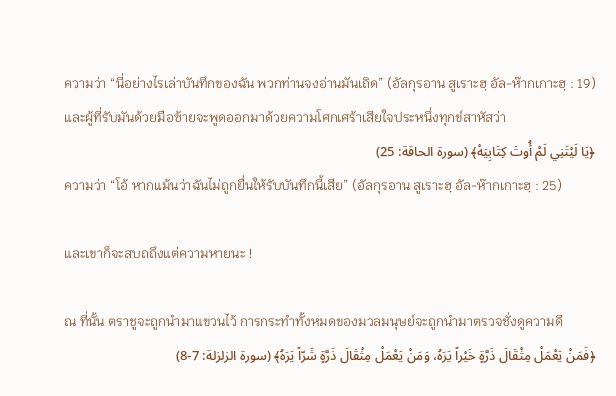ความว่า “นี่อย่างไรเล่าบันทึกของฉัน พวกท่านจงอ่านมันเถิด” (อัลกุรอาน สูเราะฮฺ อัล-ห๊ากเกาะฮฺ : 19)
และผู้ที่รับมันด้วยมือซ้ายจะพูดออกมาด้วยความโศกเศร้าเสียใจประหนึ่งทุกข์สาหัสว่า
﴿يَا لَيْتَنِي لَمْ أُوتَ كِتَابِيَهْ﴾ (سورة الحاقة: 25)
ความว่า “โอ้ หากแม้นว่าฉันไม่ถูกยื่นให้รับบันทึกนี้เสีย” (อัลกุรอาน สูเราะฮฺ อัล-ห๊ากเกาะฮฺ : 25)

และเขาก็จะสบถถึงแต่ความหายนะ !

ณ ที่นั้น ตราชูจะถูกนำมาแขวนไว้ การกระทำทั้งหมดของมวลมนุษย์จะถูกนำมาตรวจชั่งดูความดี
﴿فَمَنْ يَعْمَلْ مِثْقَالَ ذَرَّةٍ خَيْراً يَرَهُ، وَمَنْ يَعْمَلْ مِثْقَالَ ذَرَّةٍ شَرّاً يَرَهُ﴾ (سورة الزلزلة: 7-8)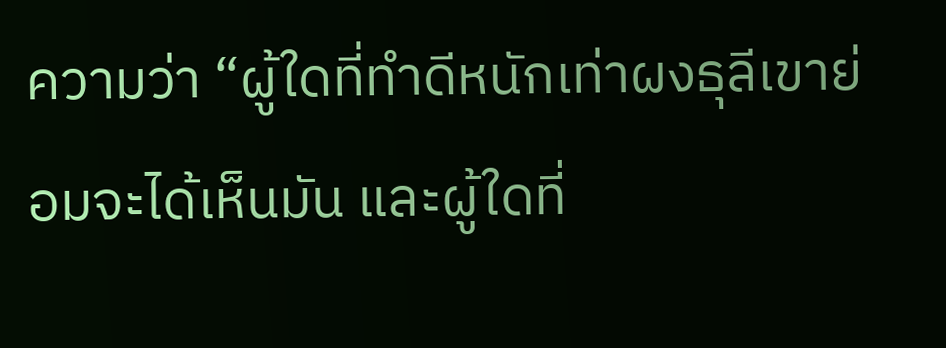ความว่า “ผู้ใดที่ทำดีหนักเท่าผงธุลีเขาย่อมจะได้เห็นมัน และผู้ใดที่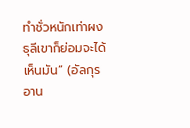ทำชั่วหนักเท่าผงธุลีเขาก็ย่อมจะได้เห็นมัน” (อัลกุรอาน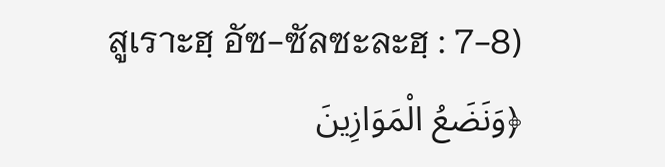สูเราะฮฺ อัซ-ซัลซะละฮฺ : 7-8)
﴿وَنَضَعُ الْمَوَازِينَ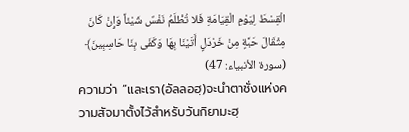الْقِسْطَ لِيَوْمِ الْقِيَامَةِ فَلا تُظْلَمُ نَفْسٌ شَيْئاً وَإِنْ كَانَ مِثْقَالَ حَبَّةٍ مِنْ خَرْدَلٍ أَتَيْنَا بِهَا وَكَفَى بِنَا حَاسِبِينَ﴾ (سورة الأنبياء: 47)
ความว่า “และเรา(อัลลอฮฺ)จะนำตาชั่งแห่งความสัจมาตั้งไว้สำหรับวันกิยามะฮฺ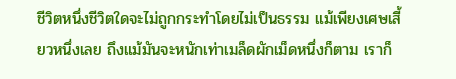ชีวิตหนึ่งชีวิตใดจะไม่ถูกกระทำโดยไม่เป็นธรรม แม้เพียงเศษเสี้ยวหนึ่งเลย ถึงแม้มันจะหนักเท่าเมล็ดผักเม็ดหนึ่งก็ตาม เราก็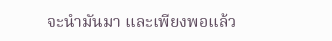จะนำมันมา และเพียงพอแล้ว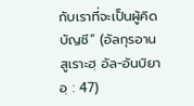กับเราที่จะเป็นผู้คิดบัญชี” (อัลกุรอาน สูเราะฮฺ อัล-อันบิยาอฺ : 47)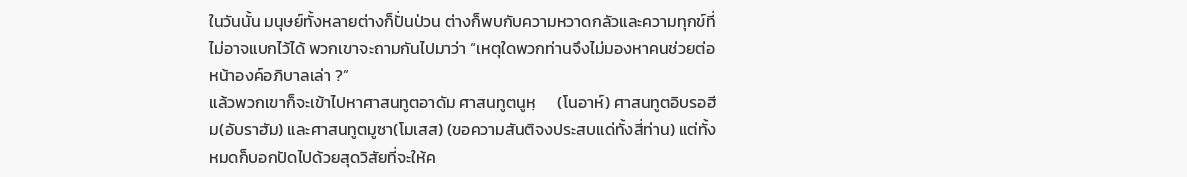ในวันนั้น มนุษย์ทั้งหลายต่างก็ปั่นป่วน ต่างก็พบกับความหวาดกลัวและความทุกข์ที่ไม่อาจแบกไว้ได้ พวกเขาจะถามกันไปมาว่า “เหตุใดพวกท่านจึงไม่มองหาคนช่วยต่อหน้าองค์อภิบาลเล่า ?”
แล้วพวกเขาก็จะเข้าไปหาศาสนทูตอาดัม ศาสนทูตนูหฺ      (โนอาห์) ศาสนทูตอิบรอฮีม(อับราฮัม) และศาสนทูตมูซา(โมเสส) (ขอความสันติจงประสบแด่ทั้งสี่ท่าน) แต่ทั้งหมดก็บอกปัดไปด้วยสุดวิสัยที่จะให้ค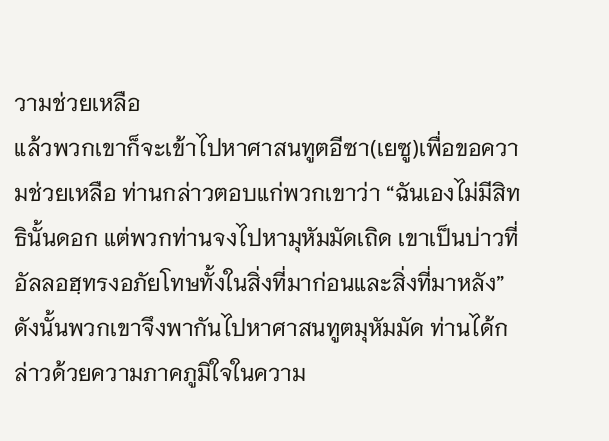วามช่วยเหลือ
แล้วพวกเขาก็จะเข้าไปหาศาสนทูตอีซา(เยซู)เพื่อขอความช่วยเหลือ ท่านกล่าวตอบแก่พวกเขาว่า “ฉันเองไม่มีสิทธินั้นดอก แต่พวกท่านจงไปหามุหัมมัดเถิด เขาเป็นบ่าวที่อัลลอฮฺทรงอภัยโทษทั้งในสิ่งที่มาก่อนและสิ่งที่มาหลัง”
ดังนั้นพวกเขาจึงพากันไปหาศาสนทูตมุหัมมัด ท่านได้กล่าวด้วยความภาคภูมิใจในความ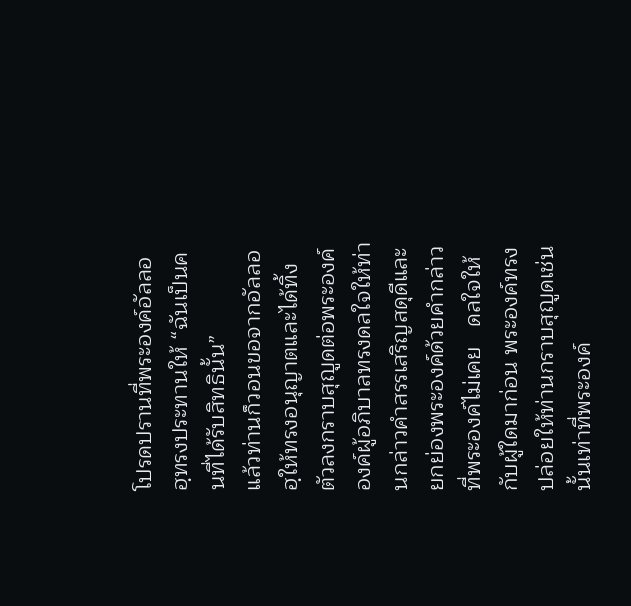โปรดปรานที่พระองค์อัลลอฮฺทรงประทานให้ “ฉันเป็นคนที่ได้รับสิทธินั้น”
แล้วท่านก็วอนขอจากอัลลอฮฺให้ทรงอนุญาตและได้ทิ้งตัวลงกราบสุญูดต่อพระองค์ องค์ผู้อภิบาลทรงดลใจให้ท่านกล่าวคำสรรเสริญสดุดีและยกย่องพระองค์ด้วยคำกล่าวที่พระองค์ไม่เคย   ดลใจให้กับผู้ใดมาก่อน พระองค์ทรงปล่อยให้ท่านกราบสุญูดเช่นนั้นเท่าที่พระองค์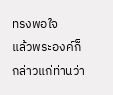ทรงพอใจ
แล้วพระองค์ก็กล่าวแก่ท่านว่า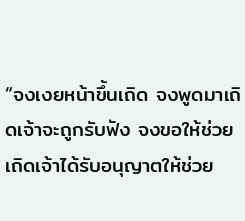“จงเงยหน้าขึ้นเถิด จงพูดมาเถิดเจ้าจะถูกรับฟัง จงขอให้ช่วยเถิดเจ้าได้รับอนุญาตให้ช่วย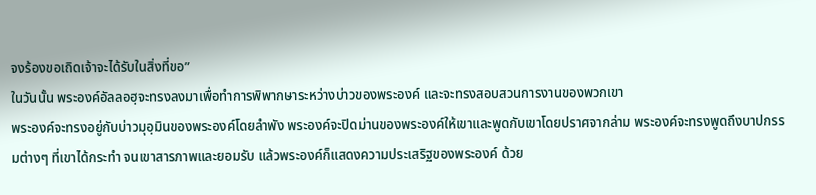จงร้องขอเถิดเจ้าจะได้รับในสิ่งที่ขอ”
ในวันนั้น พระองค์อัลลอฮฺจะทรงลงมาเพื่อทำการพิพากษาระหว่างบ่าวของพระองค์ และจะทรงสอบสวนการงานของพวกเขา
พระองค์จะทรงอยู่กับบ่าวมุอฺมินของพระองค์โดยลำพัง พระองค์จะปิดม่านของพระองค์ให้เขาและพูดกับเขาโดยปราศจากล่าม พระองค์จะทรงพูดถึงบาปกรรมต่างๆ ที่เขาได้กระทำ จนเขาสารภาพและยอมรับ แล้วพระองค์ก็แสดงความประเสริฐของพระองค์ ด้วย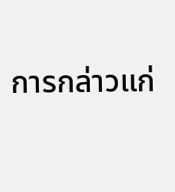การกล่าวแก่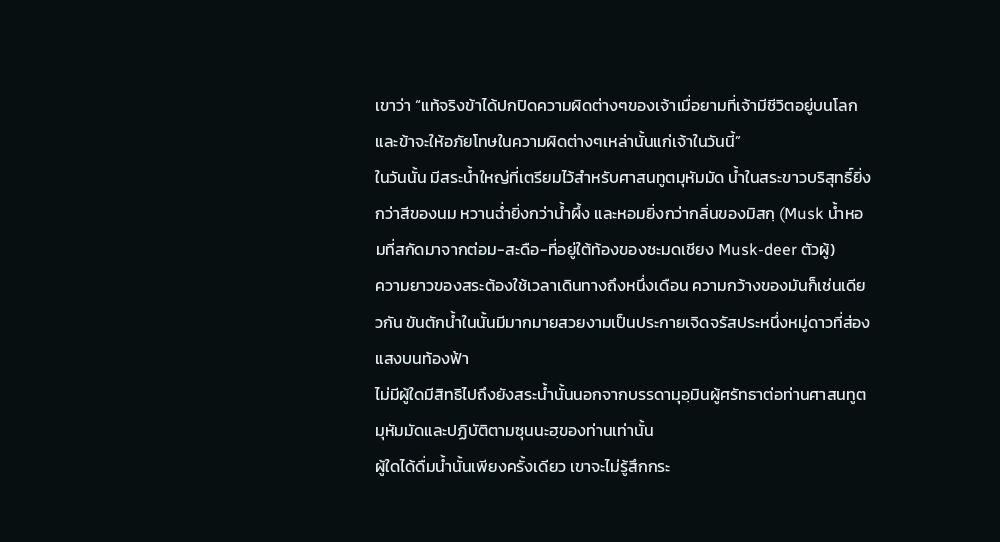เขาว่า “แท้จริงข้าได้ปกปิดความผิดต่างๆของเจ้าเมื่อยามที่เจ้ามีชีวิตอยู่บนโลก และข้าจะให้อภัยโทษในความผิดต่างๆเหล่านั้นแก่เจ้าในวันนี้”
ในวันนั้น มีสระน้ำใหญ่ที่เตรียมไว้สำหรับศาสนทูตมุหัมมัด น้ำในสระขาวบริสุทธิ์ยิ่งกว่าสีของนม หวานฉ่ำยิ่งกว่าน้ำผึ้ง และหอมยิ่งกว่ากลิ่นของมิสกฺ (Musk น้ำหอมที่สกัดมาจากต่อม-สะดือ-ที่อยู่ใต้ท้องของชะมดเชียง Musk-deer ตัวผู้)
ความยาวของสระต้องใช้เวลาเดินทางถึงหนึ่งเดือน ความกว้างของมันก็เช่นเดียวกัน ขันตักน้ำในนั้นมีมากมายสวยงามเป็นประกายเจิดจรัสประหนึ่งหมู่ดาวที่ส่องแสงบนท้องฟ้า
ไม่มีผู้ใดมีสิทธิไปถึงยังสระน้ำนั้นนอกจากบรรดามุอฺมินผู้ศรัทธาต่อท่านศาสนทูตมุหัมมัดและปฏิบัติตามซุนนะฮฺของท่านเท่านั้น
ผู้ใดได้ดื่มน้ำนั้นเพียงครั้งเดียว เขาจะไม่รู้สึกกระ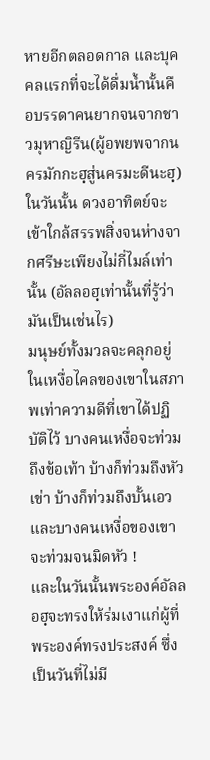หายอีกตลอดกาล และบุคคลแรกที่จะได้ดื่มน้ำนั้นคือบรรดาคนยากจนจากชาวมุหาญิรีน(ผู้อพยพจากนครมักกะฮฺสู่นครมะดีนะฮฺ)
ในวันนั้น ดวงอาทิตย์จะเข้าใกล้สรรพสิ่งจนห่างจากศรีษะเพียงไม่กี่ไมล์เท่านั้น (อัลลอฮฺเท่านั้นที่รู้ว่ามันเป็นเช่นไร)
มนุษย์ทั้งมวลจะคลุกอยู่ในเหงื่อไคลของเขาในสภาพเท่าความดีที่เขาได้ปฏิบัติไว้ บางคนเหงื่อจะท่วมถึงข้อเท้า บ้างก็ท่วมถึงหัวเข่า บ้างก็ท่วมถึงบั้นเอว และบางคนเหงื่อของเขาจะท่วมจนมิดหัว !
และในวันนั้นพระองค์อัลลอฮฺจะทรงให้ร่มเงาแก่ผู้ที่พระองค์ทรงประสงค์ ซึ่งเป็นวันที่ไม่มี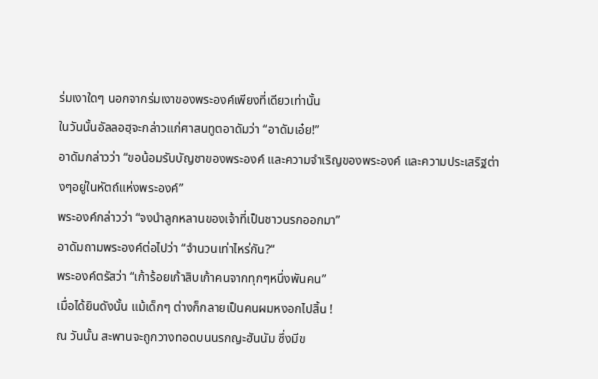ร่มเงาใดๆ นอกจากร่มเงาของพระองค์เพียงที่เดียวเท่านั้น
ในวันนั้นอัลลอฮฺจะกล่าวแก่ศาสนทูตอาดัมว่า “อาดัมเอ๋ย!”
อาดัมกล่าวว่า “ขอน้อมรับบัญชาของพระองค์ และความจำเริญของพระองค์ และความประเสริฐต่างๆอยู่ในหัตถ์แห่งพระองค์”
พระองค์กล่าวว่า “จงนำลูกหลานของเจ้าที่เป็นชาวนรกออกมา”
อาดัมถามพระองค์ต่อไปว่า “จำนวนเท่าไหร่กัน?“
พระองค์ตรัสว่า “เก้าร้อยเก้าสิบเก้าคนจากทุกๆหนึ่งพันคน”
เมื่อได้ยินดังนั้น แม้เด็กๆ ต่างก็กลายเป็นคนผมหงอกไปสิ้น !
ณ วันนั้น สะพานจะถูกวางทอดบนนรกญะฮันนัม ซึ่งมีข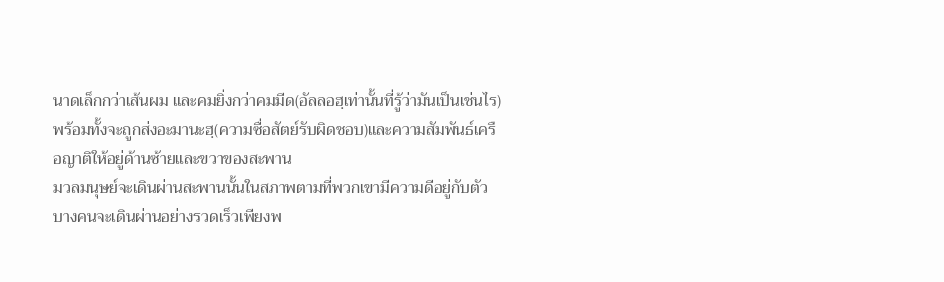นาดเล็กกว่าเส้นผม และคมยิ่งกว่าคมมีด(อัลลอฮฺเท่านั้นที่รู้ว่ามันเป็นเช่นไร)
พร้อมทั้งจะถูกส่งอะมานะฮฺ(ความซื่อสัตย์รับผิดชอบ)และความสัมพันธ์เครือญาติให้อยู่ด้านซ้ายและขวาของสะพาน
มวลมนุษย์จะเดินผ่านสะพานนั้นในสภาพตามที่พวกเขามีความดีอยู่กับตัว บางคนจะเดินผ่านอย่างรวดเร็วเพียงพ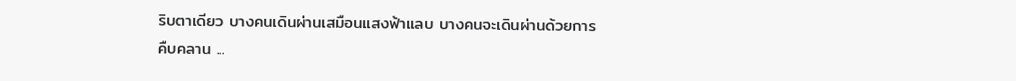ริบตาเดียว บางคนเดินผ่านเสมือนแสงฟ้าแลบ บางคนจะเดินผ่านด้วยการคืบคลาน ...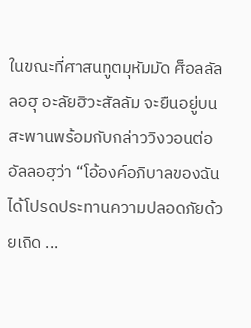ในขณะที่ศาสนทูตมุหัมมัด ศ็อลลัลลอฮุ อะลัยฮิวะสัลลัม จะยืนอยู่บนสะพานพร้อมกับกล่าววิงวอนต่ออัลลอฮฺว่า “โอ้องค์อภิบาลของฉัน ได้โปรดประทานความปลอดภัยด้วยเถิด ...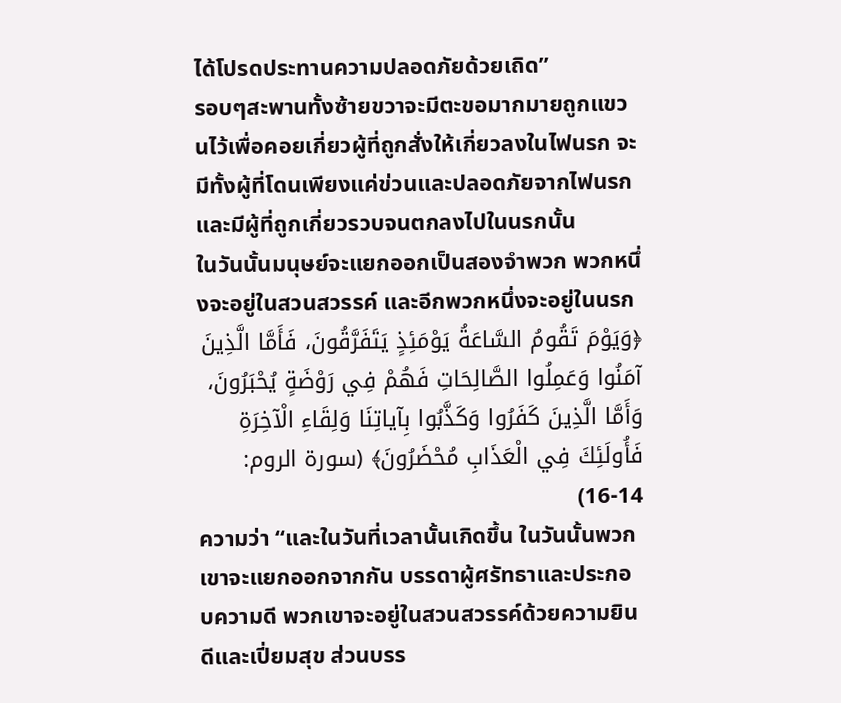ได้โปรดประทานความปลอดภัยด้วยเถิด”
รอบๆสะพานทั้งซ้ายขวาจะมีตะขอมากมายถูกแขวนไว้เพื่อคอยเกี่ยวผู้ที่ถูกสั่งให้เกี่ยวลงในไฟนรก จะมีทั้งผู้ที่โดนเพียงแค่ข่วนและปลอดภัยจากไฟนรก และมีผู้ที่ถูกเกี่ยวรวบจนตกลงไปในนรกนั้น
ในวันนั้นมนุษย์จะแยกออกเป็นสองจำพวก พวกหนึ่งจะอยู่ในสวนสวรรค์ และอีกพวกหนึ่งจะอยู่ในนรก
﴿وَيَوْمَ تَقُومُ السَّاعَةُ يَوْمَئِذٍ يَتَفَرَّقُونَ، فَأَمَّا الَّذِينَ آمَنُوا وَعَمِلُوا الصَّالِحَاتِ فَهُمْ فِي رَوْضَةٍ يُحْبَرُونَ، وَأَمَّا الَّذِينَ كَفَرُوا وَكَذَّبُوا بِآياتِنَا وَلِقَاءِ الْآخِرَةِ فَأُولَئِكَ فِي الْعَذَابِ مُحْضَرُونَ﴾ (سورة الروم: 14-16)
ความว่า “และในวันที่เวลานั้นเกิดขึ้น ในวันนั้นพวกเขาจะแยกออกจากกัน บรรดาผู้ศรัทธาและประกอบความดี พวกเขาจะอยู่ในสวนสวรรค์ด้วยความยินดีและเปี่ยมสุข ส่วนบรร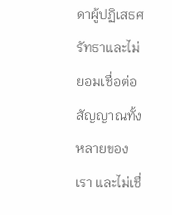ดาผู้ปฏิเสธศรัทธาและไม่ยอมเชื่อต่อสัญญาณทั้งหลายของเรา และไม่เชื่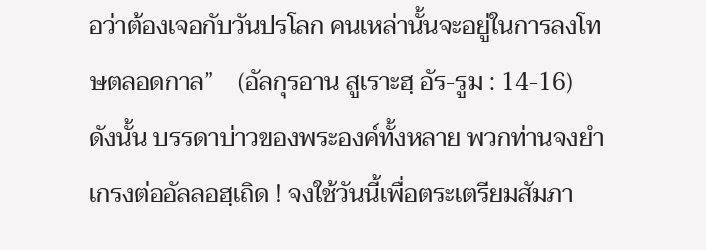อว่าต้องเจอกับวันปรโลก คนเหล่านั้นจะอยู่ในการลงโทษตลอดกาล”    (อัลกุรอาน สูเราะฮฺ อัร-รูม : 14-16)
ดังนั้น บรรดาบ่าวของพระองค์ทั้งหลาย พวกท่านจงยำเกรงต่ออัลลอฮฺเถิด ! จงใช้วันนี้เพื่อตระเตรียมสัมภา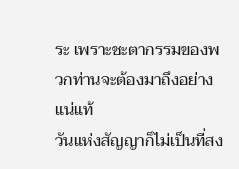ระ เพราะชะตากรรมของพวกท่านจะต้องมาถึงอย่างแน่แท้
วันแห่งสัญญาก็ไม่เป็นที่สง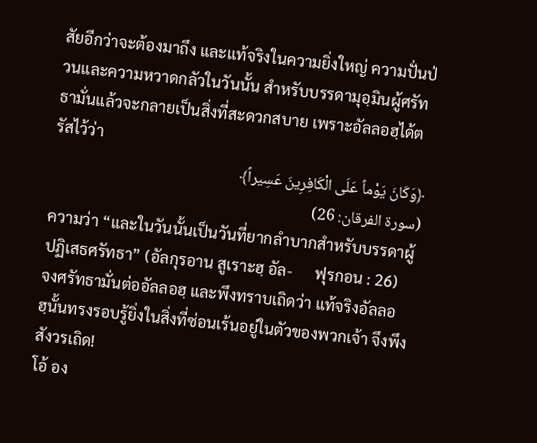สัยอีกว่าจะต้องมาถึง และแท้จริงในความยิ่งใหญ่ ความปั่นป่วนและความหวาดกลัวในวันนั้น สำหรับบรรดามุอฺมินผู้ศรัทธามั่นแล้วจะกลายเป็นสิ่งที่สะดวกสบาย เพราะอัลลอฮฺได้ตรัสไว้ว่า
﴿وَكَانَ يَوْماً عَلَى الْكَافِرِينَ عَسِيراً﴾
(سورة الفرقان: 26)
ความว่า “และในวันนั้นเป็นวันที่ยากลำบากสำหรับบรรดาผู้ปฏิเสธศรัทธา” (อัลกุรอาน สูเราะฮฺ อัล-      ฟุรกอน : 26)
จงศรัทธามั่นต่ออัลลอฮฺ และพึงทราบเถิดว่า แท้จริงอัลลอฮฺนั้นทรงรอบรู้ยิ่งในสิ่งที่ซ่อนเร้นอยู่ในตัวของพวกเจ้า จึงพึงสังวรเถิด!
โอ้ อง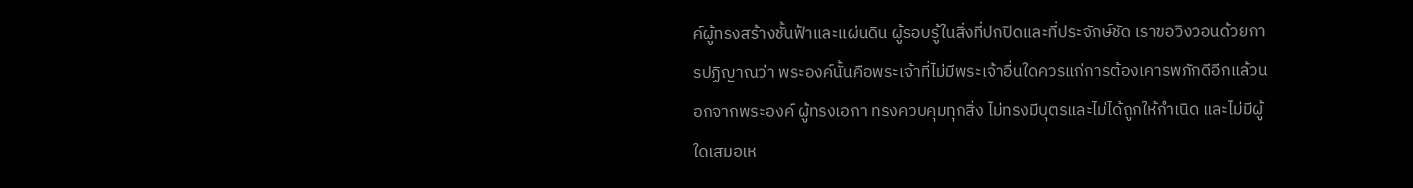ค์ผู้ทรงสร้างชั้นฟ้าและแผ่นดิน ผู้รอบรู้ในสิ่งที่ปกปิดและที่ประจักษ์ชัด เราขอวิงวอนด้วยการปฏิญาณว่า พระองค์นั้นคือพระเจ้าที่ไม่มีพระเจ้าอื่นใดควรแก่การต้องเคารพภักดีอีกแล้วนอกจากพระองค์ ผู้ทรงเอกา ทรงควบคุมทุกสิ่ง ไม่ทรงมีบุตรและไม่ได้ถูกให้กำเนิด และไม่มีผู้ใดเสมอเห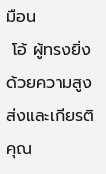มือน
 โอ้ ผู้ทรงยิ่งด้วยความสูงส่งและเกียรติคุณ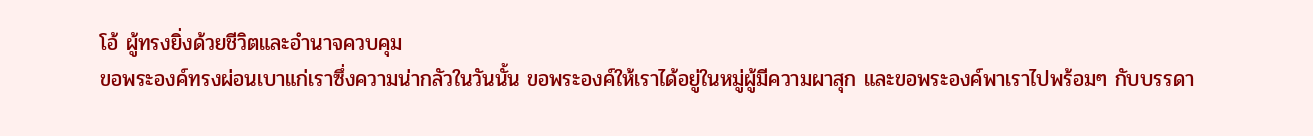โอ้ ผู้ทรงยิ่งด้วยชีวิตและอำนาจควบคุม
ขอพระองค์ทรงผ่อนเบาแก่เราซึ่งความน่ากลัวในวันนั้น ขอพระองค์ให้เราได้อยู่ในหมู่ผู้มีความผาสุก และขอพระองค์พาเราไปพร้อมๆ กับบรรดา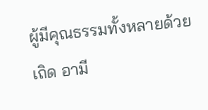ผู้มีคุณธรรมทั้งหลายด้วยเถิด อามี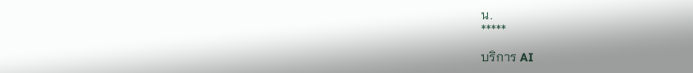น.
*****

บริการ AI